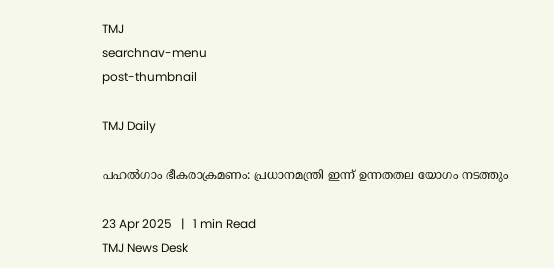TMJ
searchnav-menu
post-thumbnail

TMJ Daily

പഹല്‍ഗാം ഭീകരാക്രമണം: പ്രധാനമന്ത്രി ഇന്ന് ഉന്നതതല യോഗം നടത്തും

23 Apr 2025   |   1 min Read
TMJ News Desk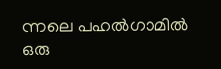ന്നലെ പഹല്‍ഗാമില്‍ ഒരു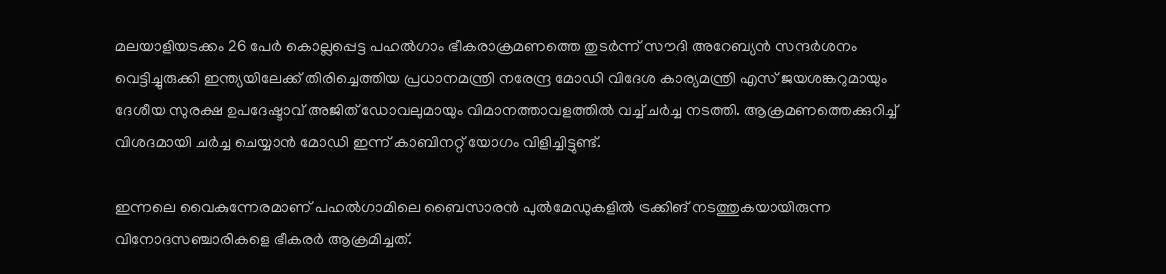മലയാളിയടക്കം 26 പേര്‍ കൊല്ലപ്പെട്ട പഹല്‍ഗാം ഭീകരാക്രമണത്തെ തുടര്‍ന്ന് സൗദി അറേബ്യന്‍ സന്ദര്‍ശനം വെട്ടിച്ചുരുക്കി ഇന്ത്യയിലേക്ക് തിരിച്ചെത്തിയ പ്രധാനമന്ത്രി നരേന്ദ്ര മോഡി വിദേശ കാര്യമന്ത്രി എസ് ജയശങ്കറുമായും ദേശീയ സുരക്ഷ ഉപദേഷ്ടാവ് അജിത് ഡോവലുമായും വിമാനത്താവളത്തില്‍ വച്ച് ചര്‍ച്ച നടത്തി. ആക്രമണത്തെക്കുറിച്ച് വിശദമായി ചര്‍ച്ച ചെയ്യാന്‍ മോഡി ഇന്ന് കാബിനറ്റ് യോഗം വിളിച്ചിട്ടുണ്ട്.

ഇന്നലെ വൈകുന്നേരമാണ് പഹല്‍ഗാമിലെ ബൈസാരന്‍ പുല്‍മേഡുകളില്‍ ട്രക്കിങ് നടത്തുകയായിരുന്ന വിനോദസഞ്ചാരികളെ ഭീകരര്‍ ആക്രമിച്ചത്.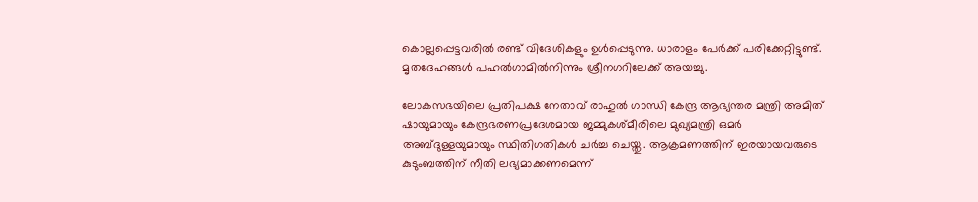കൊല്ലപ്പെട്ടവരില്‍ രണ്ട് വിദേശികളും ഉള്‍പ്പെടുന്നു. ധാരാളം പേര്‍ക്ക് പരിക്കേറ്റിട്ടുണ്ട്. മൃതദേഹങ്ങള്‍ പഹല്‍ഗാമില്‍നിന്നും ശ്രീനഗറിലേക്ക് അയച്ചു.

ലോകസഭയിലെ പ്രതിപക്ഷ നേതാവ് രാഹുല്‍ ഗാന്ധി കേന്ദ്ര ആഭ്യന്തര മന്ത്രി അമിത് ഷായുമായും കേന്ദ്രഭരണപ്രദേശമായ ജമ്മുകശ്മീരിലെ മുഖ്യമന്ത്രി ഒമര്‍ അബ്ദുള്ളയുമായും സ്ഥിതിഗതികള്‍ ചര്‍ച്ച ചെയ്തു. ആക്രമണത്തിന് ഇരയായവരുടെ കുടുംബത്തിന് നീതി ലഭ്യമാക്കണമെന്ന്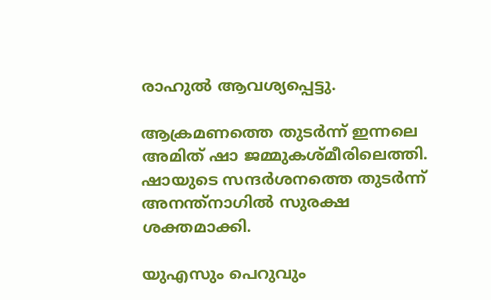രാഹുല്‍ ആവശ്യപ്പെട്ടു.

ആക്രമണത്തെ തുടര്‍ന്ന് ഇന്നലെ അമിത് ഷാ ജമ്മുകശ്മീരിലെത്തി. ഷായുടെ സന്ദര്‍ശനത്തെ തുടര്‍ന്ന് അനന്ത്‌നാഗില്‍ സുരക്ഷ ശക്തമാക്കി.

യുഎസും പെറുവും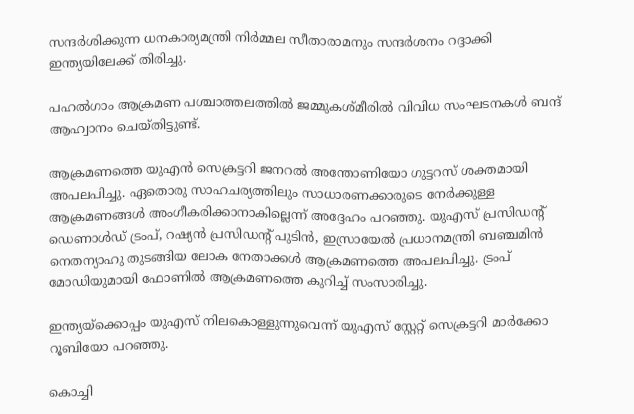സന്ദര്‍ശിക്കുന്ന ധനകാര്യമന്ത്രി നിര്‍മ്മല സീതാരാമനും സന്ദര്‍ശനം റദ്ദാക്കി ഇന്ത്യയിലേക്ക് തിരിച്ചു.

പഹല്‍ഗാം ആക്രമണ പശ്ചാത്തലത്തില്‍ ജമ്മുകശ്മീരില്‍ വിവിധ സംഘടനകള്‍ ബന്ദ് ആഹ്വാനം ചെയ്തിട്ടുണ്ട്.

ആക്രമണത്തെ യുഎന്‍ സെക്രട്ടറി ജനറല്‍ അന്തോണിയോ ഗുട്ടറസ് ശക്തമായി അപലപിച്ചു. ഏതൊരു സാഹചര്യത്തിലും സാധാരണക്കാരുടെ നേര്‍ക്കുള്ള ആക്രമണങ്ങള്‍ അംഗീകരിക്കാനാകില്ലെന്ന് അദ്ദേഹം പറഞ്ഞു. യുഎസ് പ്രസിഡന്റ് ഡെണാള്‍ഡ് ട്രംപ്, റഷ്യന്‍ പ്രസിഡന്റ് പുടിന്‍, ഇസ്രായേല്‍ പ്രധാനമന്ത്രി ബഞ്ചമിന്‍ നെതന്യാഹു തുടങ്ങിയ ലോക നേതാക്കള്‍ ആക്രമണത്തെ അപലപിച്ചു. ട്രംപ് മോഡിയുമായി ഫോണില്‍ ആക്രമണത്തെ കുറിച്ച് സംസാരിച്ചു.

ഇന്ത്യയ്‌ക്കൊപ്പം യുഎസ് നിലകൊള്ളുന്നുവെന്ന് യുഎസ് സ്റ്റേറ്റ് സെക്രട്ടറി മാര്‍ക്കോ റൂബിയോ പറഞ്ഞു.

കൊച്ചി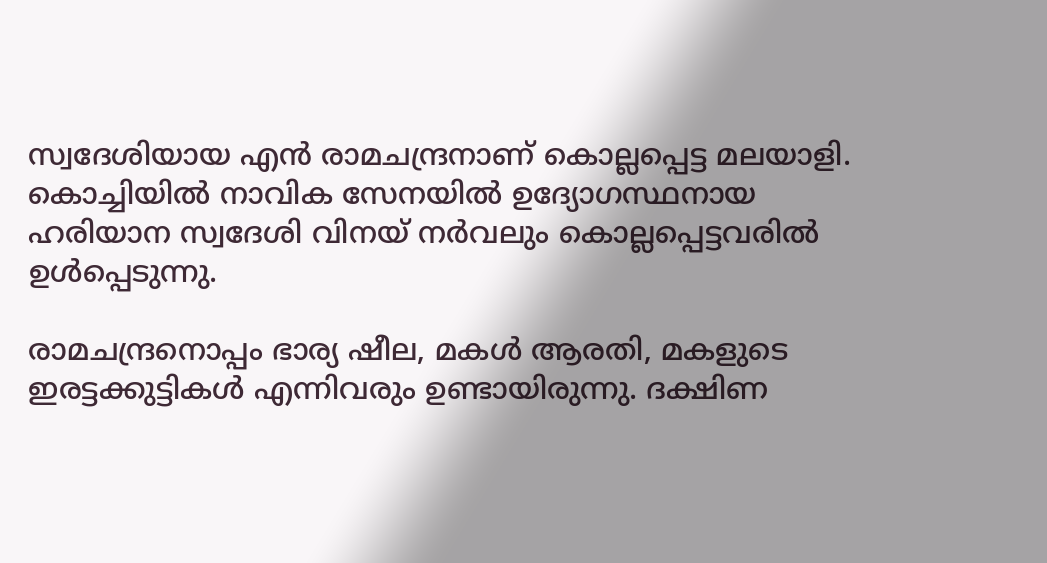സ്വദേശിയായ എന്‍ രാമചന്ദ്രനാണ് കൊല്ലപ്പെട്ട മലയാളി. കൊച്ചിയില്‍ നാവിക സേനയില്‍ ഉദ്യോഗസ്ഥനായ ഹരിയാന സ്വദേശി വിനയ് നര്‍വലും കൊല്ലപ്പെട്ടവരില്‍ ഉള്‍പ്പെടുന്നു.

രാമചന്ദ്രനൊപ്പം ഭാര്യ ഷീല, മകള്‍ ആരതി, മകളുടെ ഇരട്ടക്കുട്ടികള്‍ എന്നിവരും ഉണ്ടായിരുന്നു. ദക്ഷിണ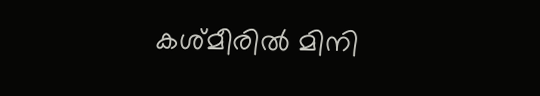കശ്മീരില്‍ മിനി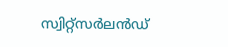സ്വിറ്റ്‌സര്‍ലന്‍ഡ്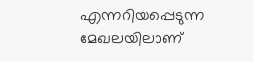എന്നറിയപ്പെടുന്ന മേഖലയിലാണ്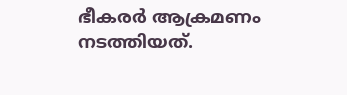ഭീകരര്‍ ആക്രമണം നടത്തിയത്.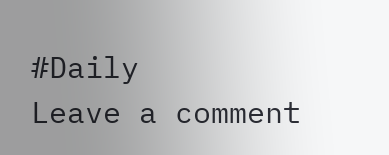#Daily
Leave a comment